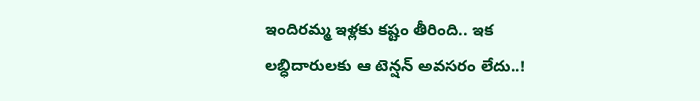ఇందిరమ్మ ఇళ్లకు కష్టం తీరింది.. ఇక లబ్ధిదారులకు ఆ టెన్షన్ అవసరం లేదు..!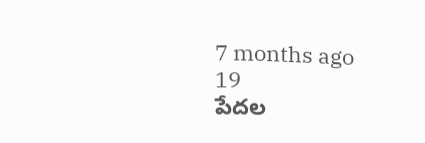7 months ago
19
పేదల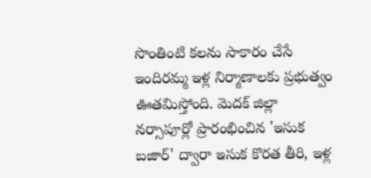సొంతింటి కలను సాకారం చేసే ఇందిరమ్మ ఇళ్ల నిర్మాణాలకు ప్రభుత్వం ఊతమిస్తోంది. మెదక్ జిల్లా నర్సాపూర్లో ప్రారంభించిన 'ఇసుక బజార్' ద్వారా ఇసుక కొరత తీరి, ఇళ్ల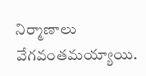నిర్మాణాలు వేగవంతమయ్యాయి.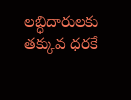లబ్ధిదారులకు తక్కువ ధరకే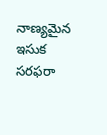నాణ్యమైన ఇసుక సరఫరా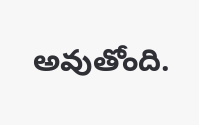అవుతోంది.